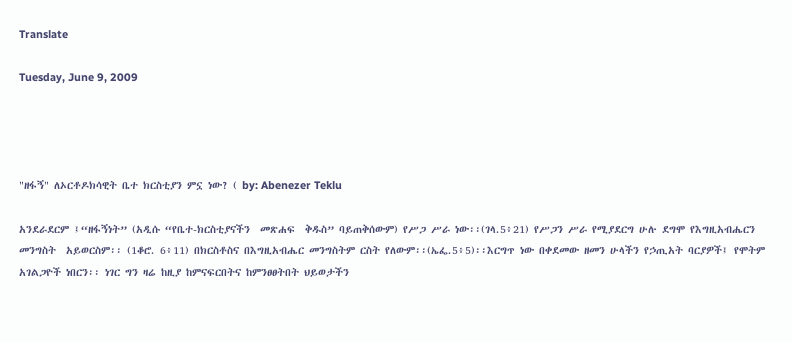Translate

Tuesday, June 9, 2009




"ዘፋኝ" ለኦርቶዶክሳዊት ቤተ ክርስቲያን ምኗ ነው? ( by: Abenezer Teklu

አንደራደርም ፤“ዘፋኝነት” (አዲሱ “የቤተ-ክርስቲያናችን  መጽሐፍ  ቅዱስ” ባይጠቅሰውም) የሥጋ ሥራ ነው፡፡(ገላ.5፥21) የሥጋን ሥራ የሚያደርግ ሁሉ ደግሞ የእግዚአብሔርን  መንግስት  አይወርስም፡፡ (1ቆሮ. 6፥11) በክርስቶስና በእግዚአብሔር መንግስትም ርስት የለውም፡፡(ኤፌ.5፥5)፡፡እርግጥ ነው በቀደመው ዘመን ሁላችን የኃጢአት ባርያዎች፤ የሞትም አገልጋዮች ነበርን፡፡ ነገር ግን ዛሬ ከዚያ ከምናፍርበትና ከምንፀፀትበት ህይወታችን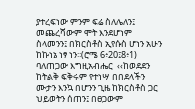ያተረፍነው ምንም ፍሬ ስለሌለን፤ መጨረሻውም ሞት እንደሆነም ስላመንን፤ በክርስቶስ ኢየሱስ ሆነን አሁን ከኩነኔ ነፃ ነን፡፡(ሮሜ 6፥20፤8፥1) ባለጠጋው እግዚአብሔር  ‹‹ከወደደን ከትልቅ ፍቅሩም የተነሣ በበደላችን ሙታን እንኳ በሆንን ጊዜ ከክርስቶስ ጋር ህይወትን ሰጠን፤ በፀጋውም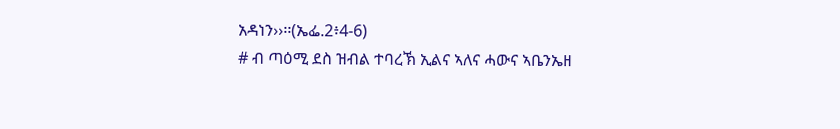አዳነን››፡፡(ኤፌ.2፥4-6)
# ብ ጣዕሚ ደስ ዝብል ተባረኽ ኢልና ኣለና ሓውና ኣቤንኤዘ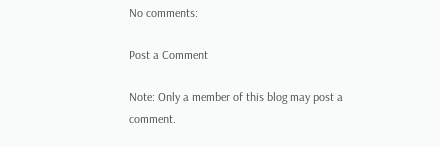No comments:

Post a Comment

Note: Only a member of this blog may post a comment.